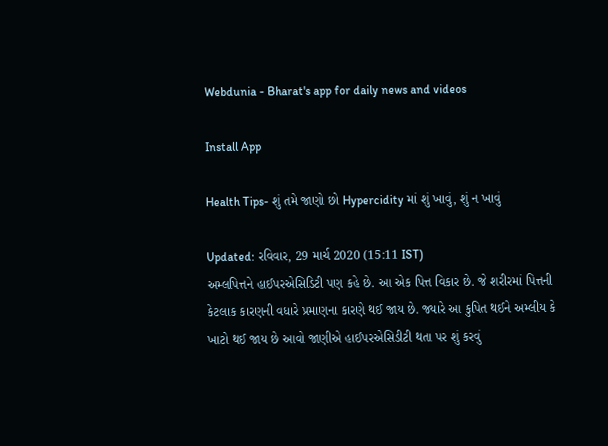Webdunia - Bharat's app for daily news and videos

Install App

Health Tips- શું તમે જાણો છો Hypercidity માં શું ખાવું, શું ન ખાવું

Updated: રવિવાર, 29 માર્ચ 2020 (15:11 IST)
અમ્લપિત્તને હાઈપરએસિડિટી પણ કહે છે. આ એક પિત્ત વિકાર છે. જે શરીરમાં પિત્તની કેટલાક કારણની વધારે પ્રમાણના કારણે થઈ જાય છે. જ્યારે આ કુપિત થઈને અમ્લીય કે ખાટો થઈ જાય છે આવો જાણીએ હાઈપરએસિડીટી થતા પર શું કરવું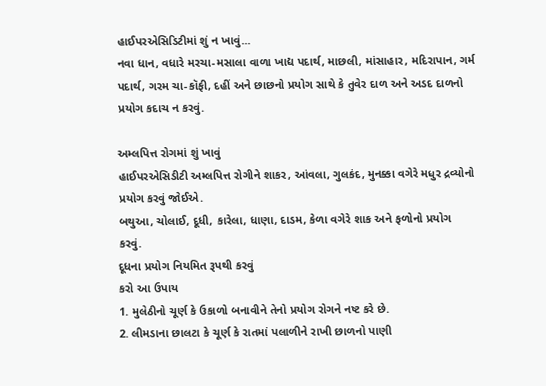હાઈપરએસિડિટીમાં શું ન ખાવું...
નવા ધાન, વધારે મરચા-મસાલા વાળા ખાદ્ય પદાર્થ, માછલી, માંસાહાર, મદિરાપાન, ગર્મ પદાર્થ, ગરમ ચા-કૉફી, દહીં અને છાછનો પ્રયોગ સાથે કે તુવેર દાળ અને અડદ દાળનો પ્રયોગ કદાચ ન કરવું.

અમ્લપિત્ત રોગમાં શું ખાવું
હાઈપરએસિડીટી અમ્લપિત્ત રોગીને શાકર, આંવલા, ગુલકંદ, મુનક્કા વગેરે મધુર દ્રવ્યોનો પ્રયોગ કરવું જોઈએ.
બથુઆ, ચોલાઈ, દૂધી, કારેલા, ધાણા, દાડમ, કેળા વગેરે શાક અને ફળોનો પ્રયોગ કરવું.
દૂધના પ્રયોગ નિયમિત રૂપથી કરવું
કરો આ ઉપાય
1. મુલેઠીનો ચૂર્ણ કે ઉકાળો બનાવીને તેનો પ્રયોગ રોગને નષ્ટ કરે છે.
2. લીમડાના છાલટા કે ચૂર્ણ કે રાતમાં પલાળીને રાખી છાળનો પાણી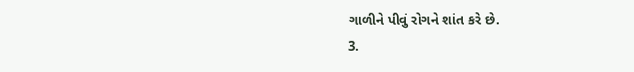ગાળીને પીવું રોગને શાંત કરે છે.
3.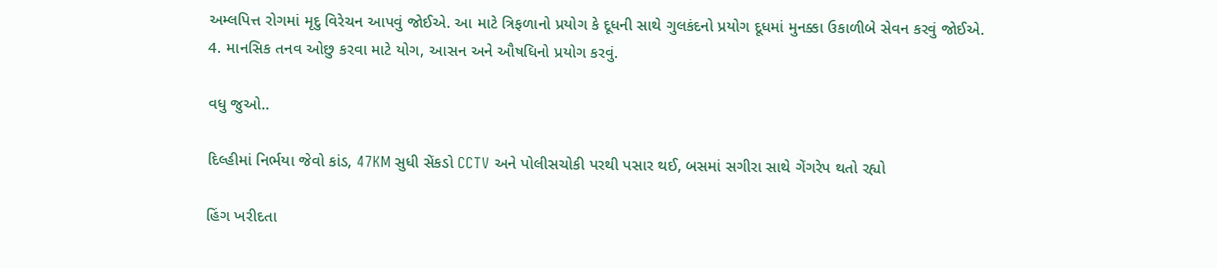અમ્લપિત્ત રોગમાં મૃદુ વિરેચન આપવું જોઈએ. આ માટે ત્રિફળાનો પ્રયોગ કે દૂધની સાથે ગુલકંદનો પ્રયોગ દૂધમાં મુનક્કા ઉકાળીબે સેવન કરવું જોઈએ.
4. માનસિક તનવ ઓછુ કરવા માટે યોગ, આસન અને ઔષધિનો પ્રયોગ કરવું.

વધુ જુઓ..

દિલ્હીમાં નિર્ભયા જેવો કાંડ, 47KM સુધી સેંકડો CCTV અને પોલીસચોકી પરથી પસાર થઈ, બસમાં સગીરા સાથે ગેંગરેપ થતો રહ્યો

હિંગ ખરીદતા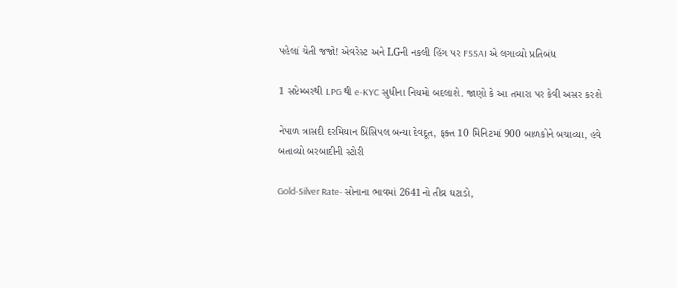પહેલાં ચેતી જજો! એવરેસ્ટ અને LGની નકલી હિંગ પર FSSAI એ લગાવ્યો પ્રતિબંધ

1 સપ્ટેમ્બરથી LPG થી e-KYC સુધીના નિયમો બદલાશે. જાણો કે આ તમારા પર કેવી અસર કરશે

નેપાળ ત્રાસદી દરમિયાન પ્રિંસિપલ બન્યા દેવદૂત, ફક્ત 10 મિનિટમાં 900 બાળકોને બચાવ્યા, હવે બતાવ્યો બરબાદીની સ્ટોરી

Gold-Silver Rate- સોનાના ભાવમાં 2641નો તીવ્ર ઘટાડો,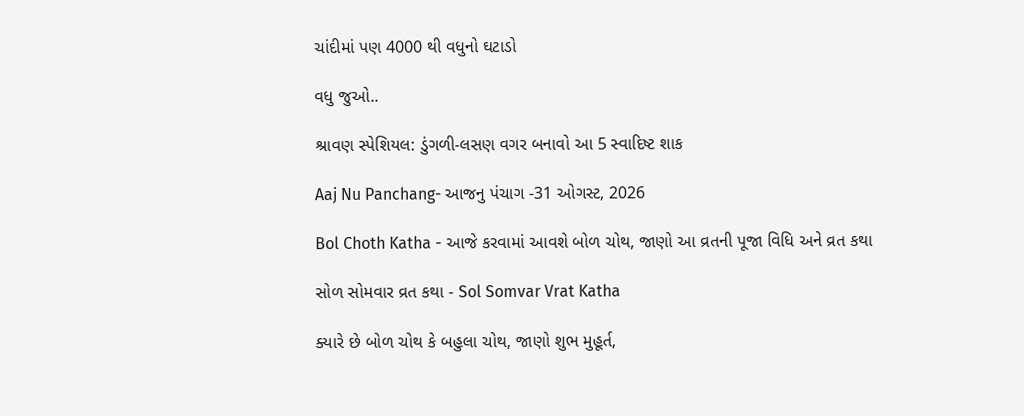ચાંદીમાં પણ 4000 થી વધુનો ઘટાડો

વધુ જુઓ..

શ્રાવણ સ્પેશિયલ: ડુંગળી-લસણ વગર બનાવો આ 5 સ્વાદિષ્ટ શાક

Aaj Nu Panchang- આજનુ પંચાગ -31 ઓગસ્ટ, 2026

Bol Choth Katha - આજે કરવામાં આવશે બોળ ચોથ, જાણો આ વ્રતની પૂજા વિધિ અને વ્રત કથા

સોળ સોમવાર વ્રત કથા - Sol Somvar Vrat Katha

ક્યારે છે બોળ ચોથ કે બહુલા ચોથ, જાણો શુભ મુહૂર્ત,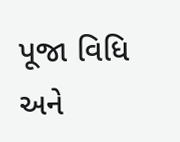પૂજા વિધિ અને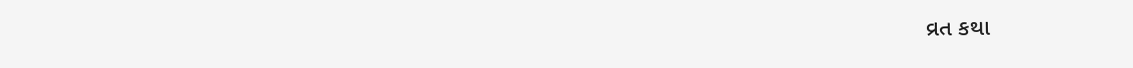વ્રત કથા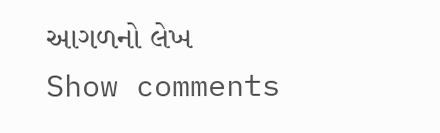આગળનો લેખ
Show comments